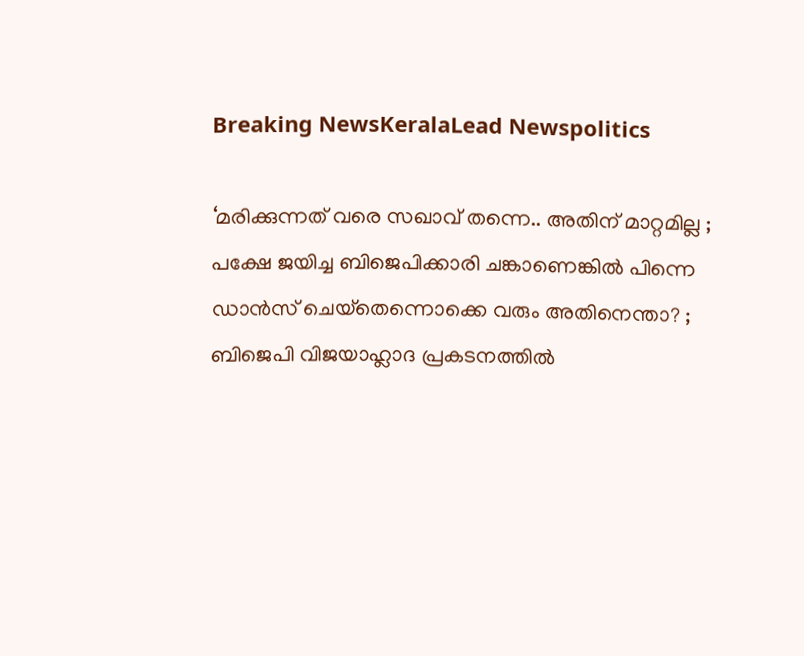Breaking NewsKeralaLead Newspolitics

‘മരിക്കുന്നത് വരെ സഖാവ് തന്നെ.. അതിന് മാറ്റമില്ല ; പക്ഷേ ജയിച്ച ബിജെപിക്കാരി ചങ്കാണെങ്കില്‍ പിന്നെ ഡാന്‍സ് ചെയ്‌തെന്നൊക്കെ വരും അതിനെന്താ? ; ബിജെപി വിജയാഹ്ലാദ പ്രകടനത്തില്‍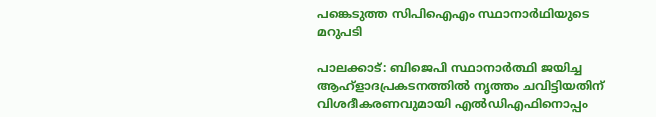പങ്കെടുത്ത സിപിഐഎം സ്ഥാനാര്‍ഥിയുടെ മറുപടി

പാലക്കാട്: ബിജെപി സ്ഥാനാര്‍ത്ഥി ജയിച്ച ആഹ്‌ളാദപ്രകടനത്തില്‍ നൃത്തം ചവിട്ടിയതിന് വിശദീകരണവുമായി എല്‍ഡിഎഫിനൊപ്പം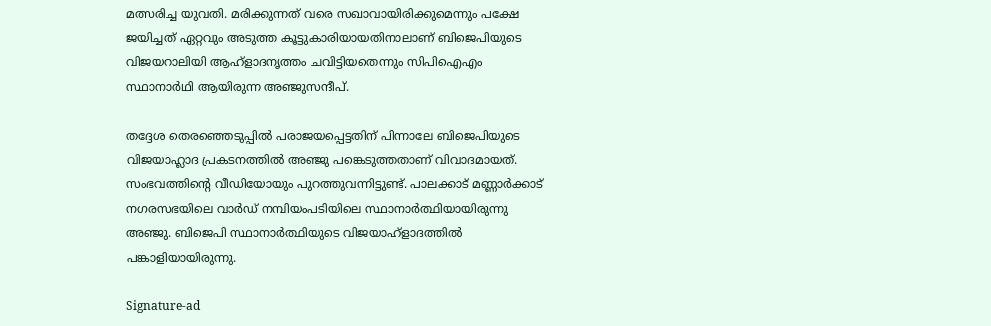മത്സരിച്ച യുവതി. മരിക്കുന്നത് വരെ സഖാവായിരിക്കുമെന്നും പക്ഷേ ജയിച്ചത് ഏറ്റവും അടുത്ത കൂട്ടുകാരിയായതിനാലാണ് ബിജെപിയുടെ വിജയറാലിയി ആഹ്‌ളാദനൃത്തം ചവിട്ടിയതെന്നും സിപിഐഎം സ്ഥാനാര്‍ഥി ആയിരുന്ന അഞ്ജുസന്ദീപ്.

തദ്ദേശ തെരഞ്ഞെടുപ്പില്‍ പരാജയപ്പെട്ടതിന് പിന്നാലേ ബിജെപിയുടെ വിജയാഹ്ലാദ പ്രകടനത്തില്‍ അഞ്ജു പങ്കെടുത്തതാണ് വിവാദമായത്. സംഭവത്തിന്റെ വീഡിയോയും പുറത്തുവന്നിട്ടുണ്ട്. പാലക്കാട് മണ്ണാര്‍ക്കാട് നഗരസഭയിലെ വാര്‍ഡ് നമ്പിയംപടിയിലെ സ്ഥാനാര്‍ത്ഥിയായിരുന്നു അഞ്ജു. ബിജെപി സ്ഥാനാര്‍ത്ഥിയുടെ വിജയാഹ്‌ളാദത്തില്‍ പങ്കാളിയായിരുന്നു.

Signature-ad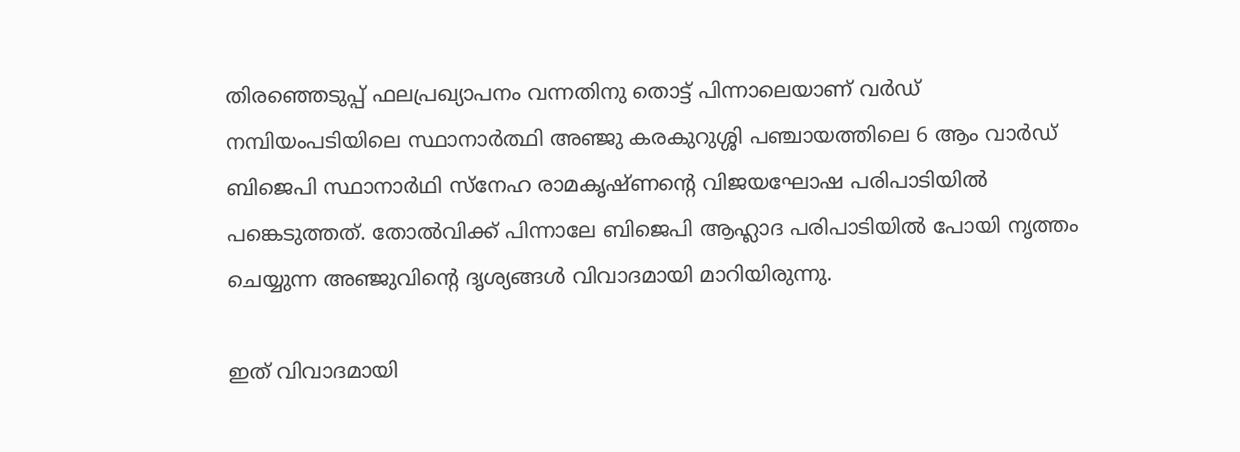തിരഞ്ഞെടുപ്പ് ഫലപ്രഖ്യാപനം വന്നതിനു തൊട്ട് പിന്നാലെയാണ് വര്‍ഡ് നമ്പിയംപടിയിലെ സ്ഥാനാര്‍ത്ഥി അഞ്ജു കരകുറുശ്ശി പഞ്ചായത്തിലെ 6 ആം വാര്‍ഡ് ബിജെപി സ്ഥാനാര്‍ഥി സ്നേഹ രാമകൃഷ്ണന്റെ വിജയഘോഷ പരിപാടിയില്‍ പങ്കെടുത്തത്. തോല്‍വിക്ക് പിന്നാലേ ബിജെപി ആഹ്ലാദ പരിപാടിയില്‍ പോയി നൃത്തം ചെയ്യുന്ന അഞ്ജുവിന്റെ ദൃശ്യങ്ങള്‍ വിവാദമായി മാറിയിരുന്നു.

ഇത് വിവാദമായി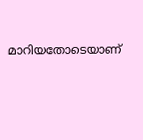മാറിയതോടെയാണ്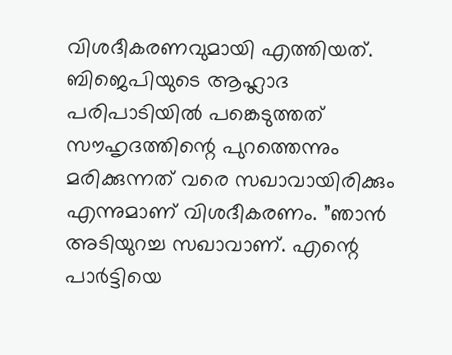വിശദീകരണവുമായി എത്തിയത്. ബിജെപിയുടെ ആഹ്ലാദ പരിപാടിയില്‍ പങ്കെടുത്തത് സൗഹൃദത്തിന്റെ പുറത്തെന്നും മരിക്കുന്നത് വരെ സഖാവായിരിക്കും എന്നുമാണ് വിശദീകരണം. ”ഞാന്‍ അടിയുറച്ച സഖാവാണ്. എന്റെ പാര്‍ട്ടിയെ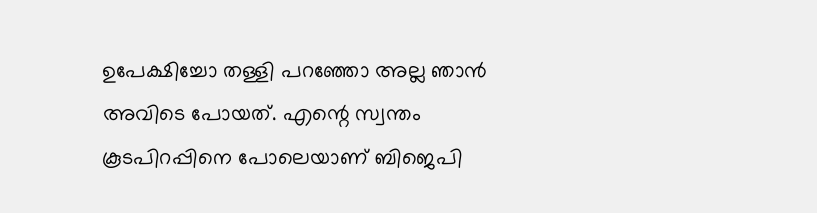ഉപേക്ഷിച്ചോ തള്ളി പറഞ്ഞോ അല്ല ഞാന്‍ അവിടെ പോയത്. എന്റെ സ്വന്തം കൂടപിറപ്പിനെ പോലെയാണ് ബിജെപി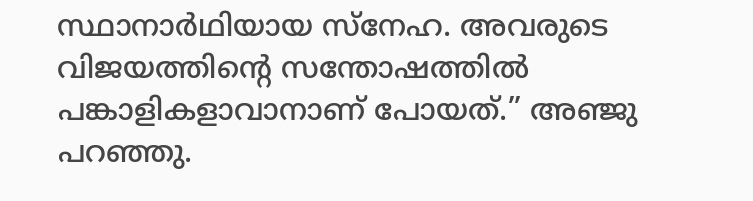സ്ഥാനാര്‍ഥിയായ സ്നേഹ. അവരുടെ വിജയത്തിന്റെ സന്തോഷത്തില്‍ പങ്കാളികളാവാനാണ് പോയത്.” അഞ്ജു പറഞ്ഞു.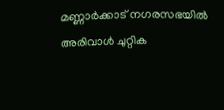മണ്ണാര്‍ക്കാട് നഗരസഭയില്‍ അരിവാള്‍ ചുറ്റിക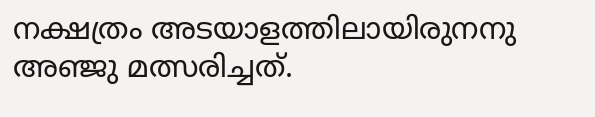നക്ഷത്രം അടയാളത്തിലായിരുനനു അഞ്ജു മത്സരിച്ചത്.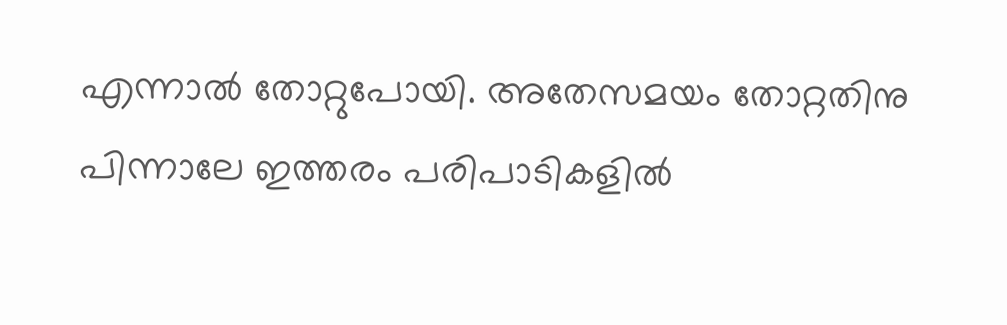എന്നാല്‍ തോറ്റുപോയി. അതേസമയം തോറ്റതിനു പിന്നാലേ ഇത്തരം പരിപാടികളില്‍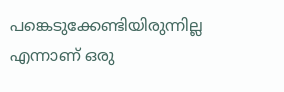പങ്കെടുക്കേണ്ടിയിരുന്നില്ല എന്നാണ് ഒരു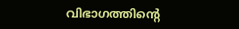വിഭാഗത്തിന്റെ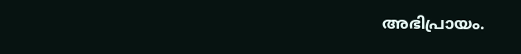അഭിപ്രായം.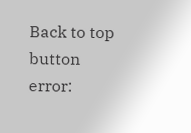Back to top button
error: